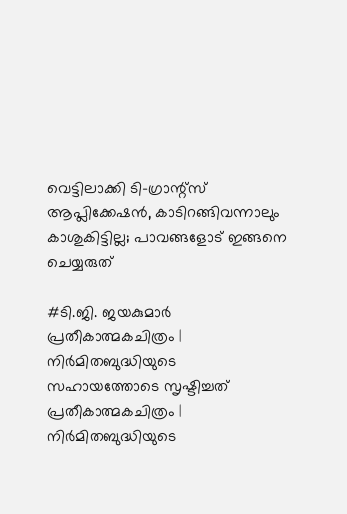വെട്ടിലാക്കി ടി-ഗ്രാന്റ്സ് ആപ്ലിക്കേഷൻ, കാടിറങ്ങിവന്നാലും കാശുകിട്ടില്ല; പാവങ്ങളോട് ഇങ്ങനെ ചെയ്യരുത്

#ടി.ജി. ജയകുമാർ
പ്രതീകാത്മകചിത്രം | നിർമിതബുദ്ധിയുടെ സഹായത്തോടെ സൃഷ്ടിച്ചത്
പ്രതീകാത്മകചിത്രം | നിർമിതബുദ്ധിയുടെ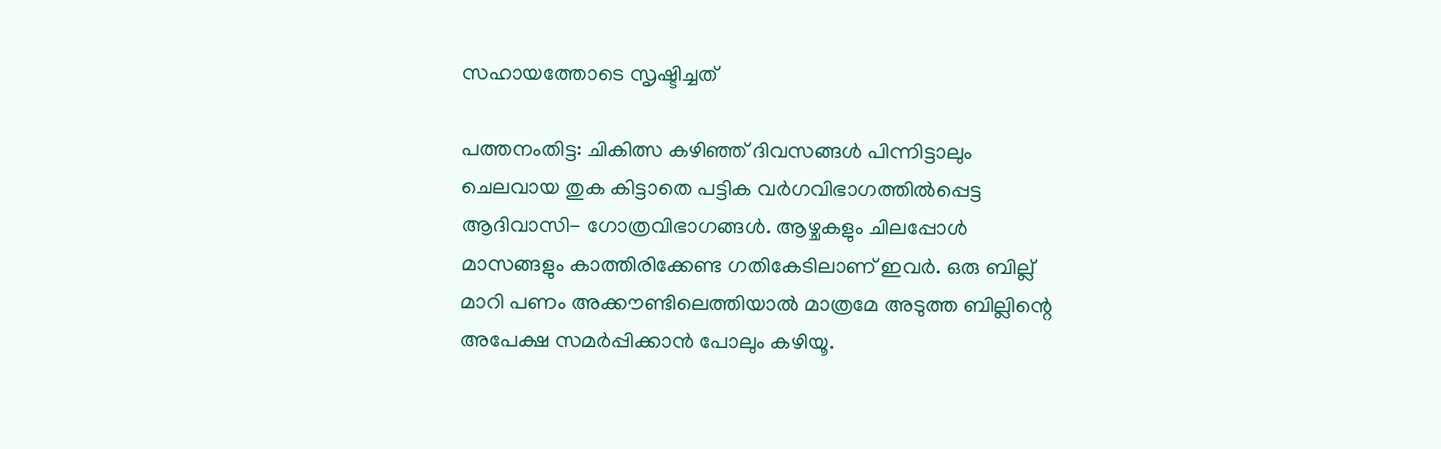സഹായത്തോടെ സൃഷ്ടിച്ചത്

പത്തനംതിട്ട: ചികിത്സ കഴിഞ്ഞ് ദിവസങ്ങൾ പിന്നിട്ടാലും ചെലവായ തുക കിട്ടാതെ പട്ടിക വർഗവിഭാഗത്തിൽപ്പെട്ട ആദിവാസി- ഗോത്രവിഭാഗങ്ങൾ. ആഴ്ചകളും ചിലപ്പോൾ മാസങ്ങളും കാത്തിരിക്കേണ്ട ഗതികേടിലാണ് ഇവർ. ഒരു ബില്ല് മാറി പണം അക്കൗണ്ടിലെത്തിയാൽ മാത്രമേ അടുത്ത ബില്ലിന്റെ അപേക്ഷ സമർപ്പിക്കാൻ പോലും കഴിയൂ.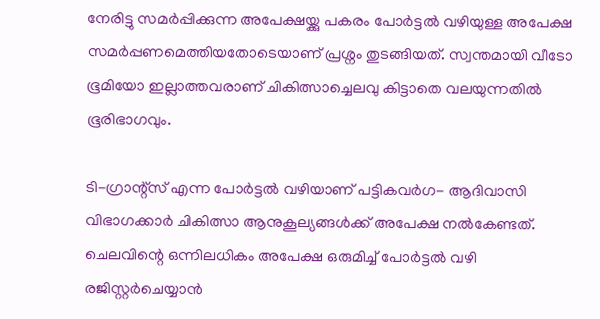നേരിട്ടു സമർപ്പിക്കുന്ന അപേക്ഷയ്ക്കു പകരം പോർട്ടൽ വഴിയുള്ള അപേക്ഷ സമർപ്പണമെത്തിയതോടെയാണ് പ്രശ്നം തുടങ്ങിയത്. സ്വന്തമായി വീടോ ഭൂമിയോ ഇല്ലാത്തവരാണ് ചികിത്സാച്ചെലവു കിട്ടാതെ വലയുന്നതിൽ ഭൂരിഭാഗവും.

ടി-ഗ്രാന്റ്സ് എന്ന പോർട്ടൽ വഴിയാണ് പട്ടികവർഗ- ആദിവാസി വിഭാഗക്കാർ ചികിത്സാ ആനുകൂല്യങ്ങൾക്ക് അപേക്ഷ നൽകേണ്ടത്. ചെലവിന്റെ ഒന്നിലധികം അപേക്ഷ ഒരുമിച്ച് പോർട്ടൽ വഴി രജിസ്റ്റർചെയ്യാൻ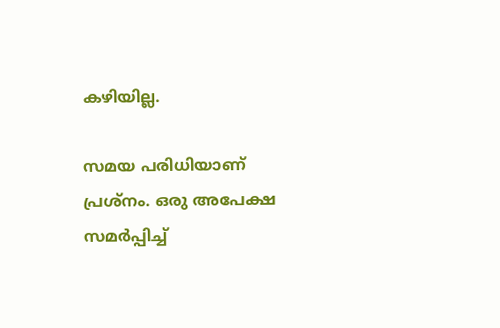കഴിയില്ല.

സമയ പരിധിയാണ് പ്രശ്നം. ഒരു അപേക്ഷ സമർപ്പിച്ച്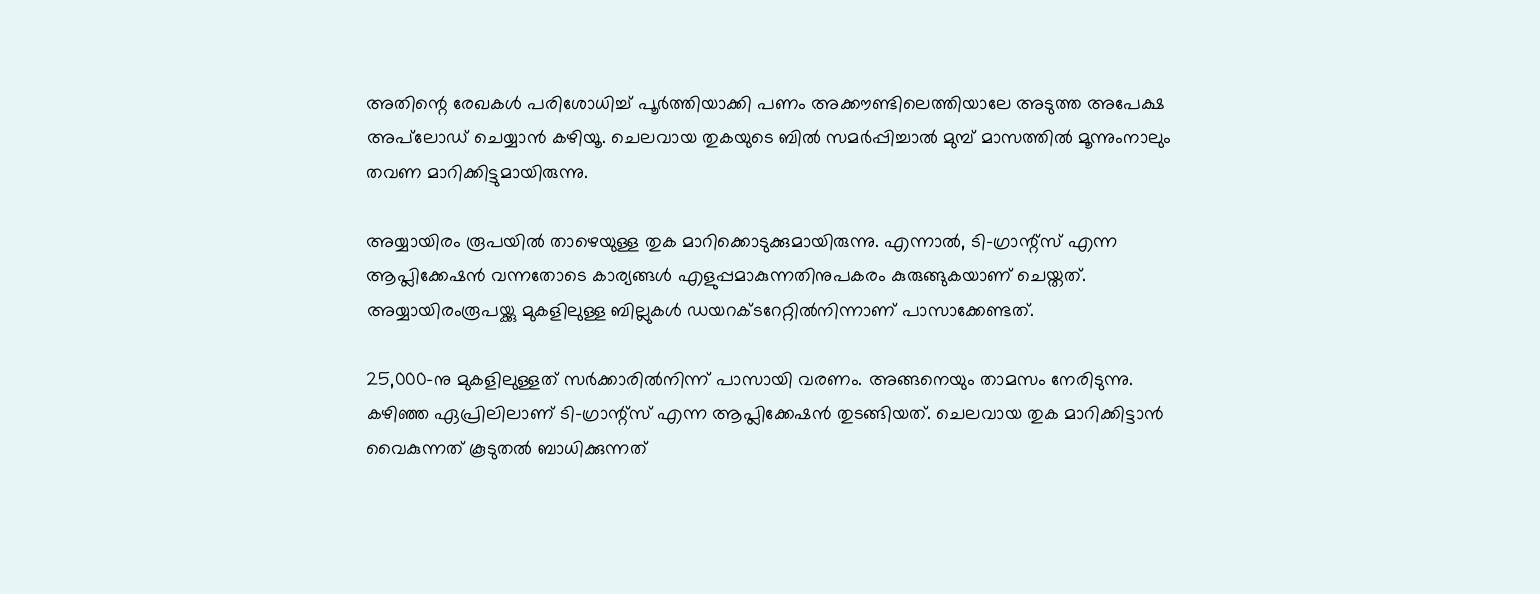അതിന്റെ രേഖകൾ പരിശോധിച്ച് പൂർത്തിയാക്കി പണം അക്കൗണ്ടിലെത്തിയാലേ അടുത്ത അപേക്ഷ അപ്‌ലോഡ് ചെയ്യാൻ കഴിയൂ. ചെലവായ തുകയുടെ ബിൽ സമർപ്പിച്ചാൽ മുമ്പ് മാസത്തിൽ മൂന്നുംനാലും തവണ മാറിക്കിട്ടുമായിരുന്നു.

അയ്യായിരം രൂപയിൽ താഴെയുള്ള തുക മാറിക്കൊടുക്കുമായിരുന്നു. എന്നാൽ, ടി-ഗ്രാന്റ്സ് എന്ന ആപ്ലിക്കേഷൻ വന്നതോടെ കാര്യങ്ങൾ എളുപ്പമാകുന്നതിനുപകരം കുരുങ്ങുകയാണ് ചെയ്തത്. അയ്യായിരംരൂപയ്ക്കു മുകളിലുള്ള ബില്ലുകൾ ഡയറക്ടറേറ്റിൽനിന്നാണ് പാസാക്കേണ്ടത്.

25,000-നു മുകളിലുള്ളത് സർക്കാരിൽനിന്ന് പാസായി വരണം. അങ്ങനെയും താമസം നേരിടുന്നു. കഴിഞ്ഞ ഏപ്രിലിലാണ് ടി-ഗ്രാന്റ്സ് എന്ന ആപ്ലിക്കേഷൻ തുടങ്ങിയത്. ചെലവായ തുക മാറിക്കിട്ടാൻ വൈകുന്നത് കൂടുതൽ ബാധിക്കുന്നത്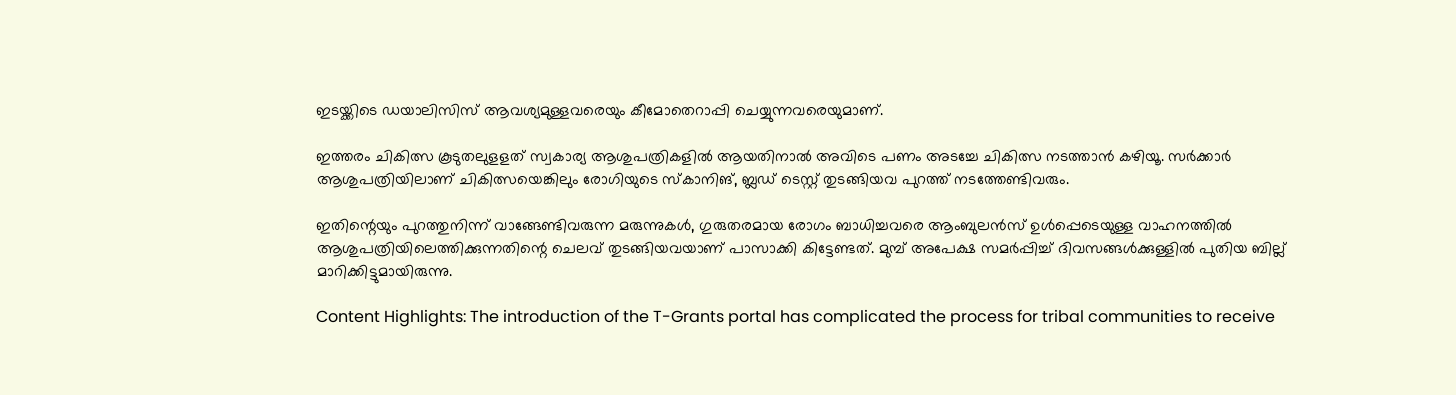ഇടയ്ക്കിടെ ഡയാലിസിസ് ആവശ്യമുള്ളവരെയും കീമോതെറാപ്പി ചെയ്യുന്നവരെയുമാണ്.

ഇത്തരം ചികിത്സ കൂടുതലുളളത് സ്വകാര്യ ആശുപത്രികളിൽ ആയതിനാൽ അവിടെ പണം അടച്ചേ ചികിത്സ നടത്താൻ കഴിയൂ. സർക്കാർ ആശുപത്രിയിലാണ് ചികിത്സയെങ്കിലും രോഗിയുടെ സ്കാനിങ്, ബ്ലഡ് ടെസ്റ്റ് തുടങ്ങിയവ പുറത്ത് നടത്തേണ്ടിവരും.

ഇതിന്റെയും പുറത്തുനിന്ന്‌ വാങ്ങേണ്ടിവരുന്ന മരുന്നുകൾ, ഗുരുതരമായ രോഗം ബാധിച്ചവരെ ആംബുലൻസ് ഉൾപ്പെടെയുള്ള വാഹനത്തിൽ ആശുപത്രിയിലെത്തിക്കുന്നതിന്റെ ചെലവ് തുടങ്ങിയവയാണ് പാസാക്കി കിട്ടേണ്ടത്. മുമ്പ് അപേക്ഷ സമർപ്പിച്ച് ദിവസങ്ങൾക്കുള്ളിൽ പുതിയ ബില്ല് മാറിക്കിട്ടുമായിരുന്നു.

Content Highlights: The introduction of the T-Grants portal has complicated the process for tribal communities to receive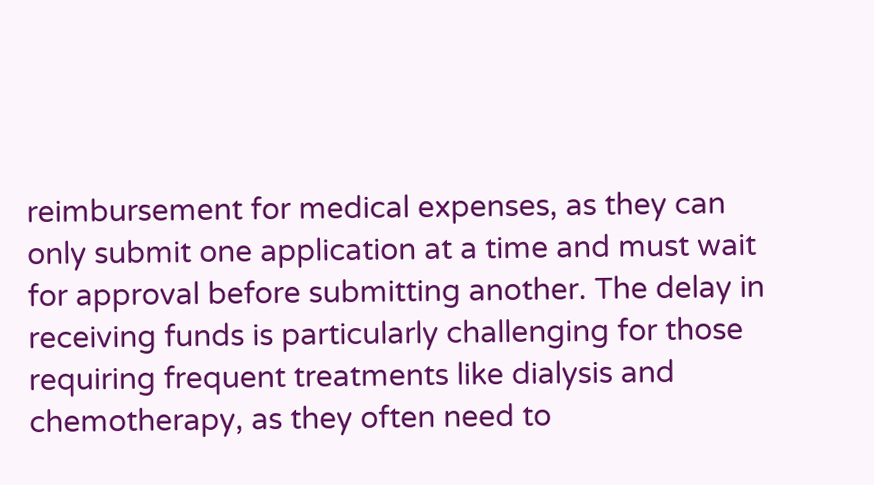reimbursement for medical expenses, as they can only submit one application at a time and must wait for approval before submitting another. The delay in receiving funds is particularly challenging for those requiring frequent treatments like dialysis and chemotherapy, as they often need to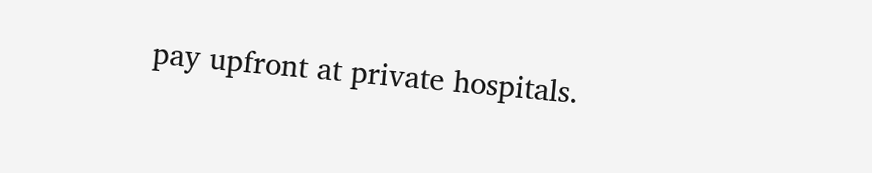pay upfront at private hospitals.